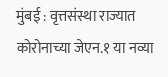मुंबई : वृत्तसंस्था राज्यात कोरोनाच्या जेएन.१ या नव्या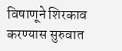विषाणूने शिरकाव करण्यास सुरुवात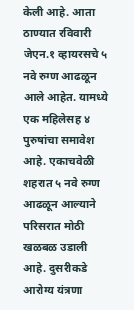केली आहे. आता ठाण्यात रविवारी जेएन.१ व्हायरसचे ५ नवे रुग्ण आढळून आले आहेत. यामध्ये एक महिलेसह ४ पुरुषांचा समावेश आहे. एकाचवेळी शहरात ५ नवे रुग्ण आढळून आल्याने परिसरात मोठी खळबळ उडाली आहे. दुसरीकडे आरोग्य यंत्रणा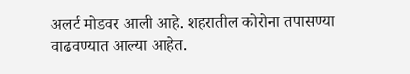अलर्ट मोडवर आली आहे. शहरातील कोरोना तपासण्या वाढवण्यात आल्या आहेत.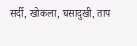सर्दी, खोकला, घसादुखी, ताप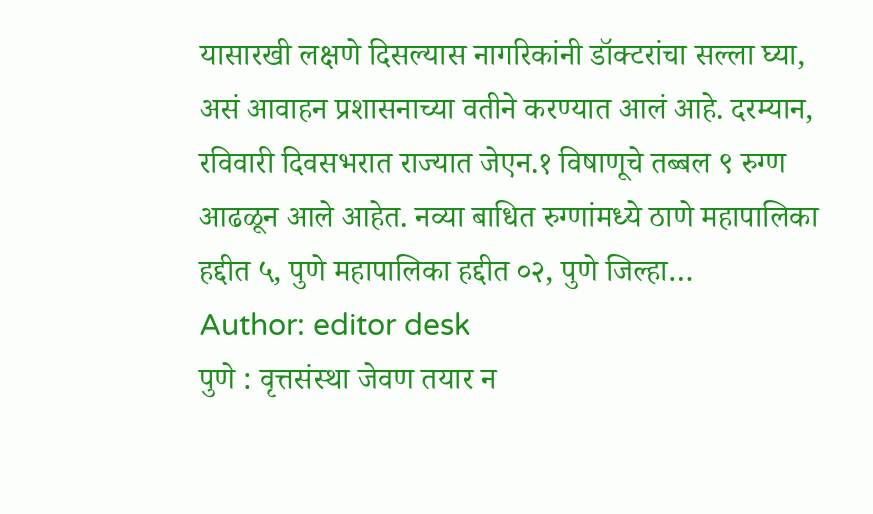यासारखी लक्षणे दिसल्यास नागरिकांनी डॉक्टरांचा सल्ला घ्या, असं आवाहन प्रशासनाच्या वतीने करण्यात आलं आहे. दरम्यान, रविवारी दिवसभरात राज्यात जेएन.१ विषाणूचे तब्बल ९ रुग्ण आढळून आले आहेत. नव्या बाधित रुग्णांमध्ये ठाणे महापालिका हद्दीत ५, पुणे महापालिका हद्दीत ०२, पुणे जिल्हा…
Author: editor desk
पुणे : वृत्तसंस्था जेवण तयार न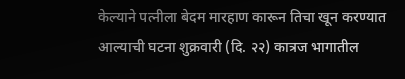केल्याने पत्नीला बेदम मारहाण कारून तिचा खून करण्यात आल्याची घटना शुक्रवारी (दि. २२) कात्रज भागातील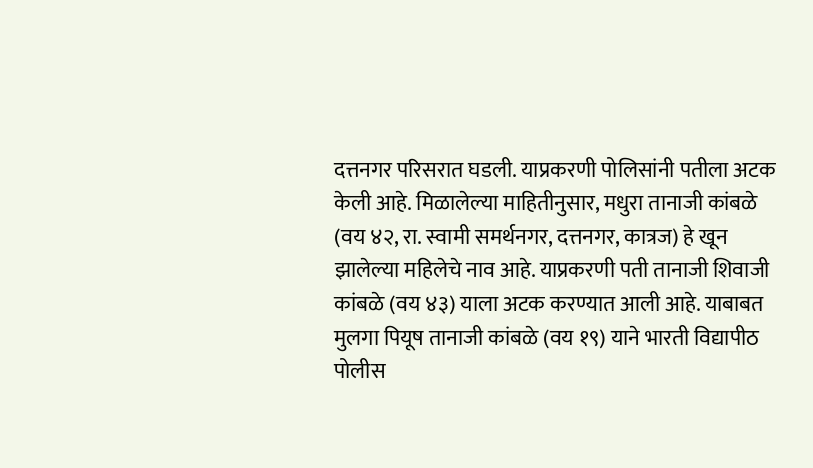दत्तनगर परिसरात घडली. याप्रकरणी पोलिसांनी पतीला अटक केली आहे. मिळालेल्या माहितीनुसार, मधुरा तानाजी कांबळे (वय ४२, रा. स्वामी समर्थनगर, दत्तनगर, कात्रज) हे खून झालेल्या महिलेचे नाव आहे. याप्रकरणी पती तानाजी शिवाजी कांबळे (वय ४३) याला अटक करण्यात आली आहे. याबाबत मुलगा पियूष तानाजी कांबळे (वय १९) याने भारती विद्यापीठ पोलीस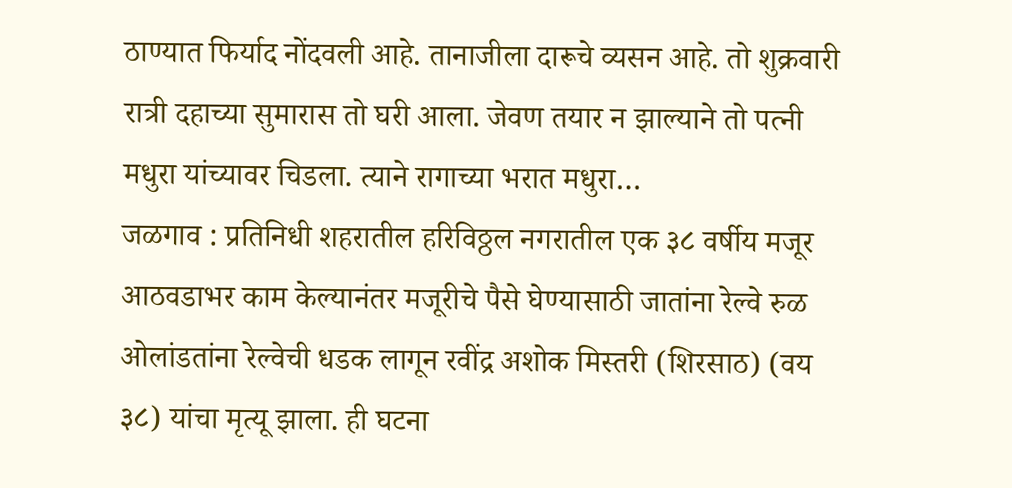ठाण्यात फिर्याद नोंदवली आहे. तानाजीला दारूचे व्यसन आहे. तो शुक्रवारी रात्री दहाच्या सुमारास तो घरी आला. जेवण तयार न झाल्याने तो पत्नी मधुरा यांच्यावर चिडला. त्याने रागाच्या भरात मधुरा…
जळगाव : प्रतिनिधी शहरातील हरिविठ्ठल नगरातील एक ३८ वर्षीय मजूर आठवडाभर काम केल्यानंतर मजूरीचे पैसे घेण्यासाठी जातांना रेल्वे रुळ ओलांडतांना रेल्वेची धडक लागून रवींद्र अशोक मिस्तरी (शिरसाठ) (वय ३८) यांचा मृत्यू झाला. ही घटना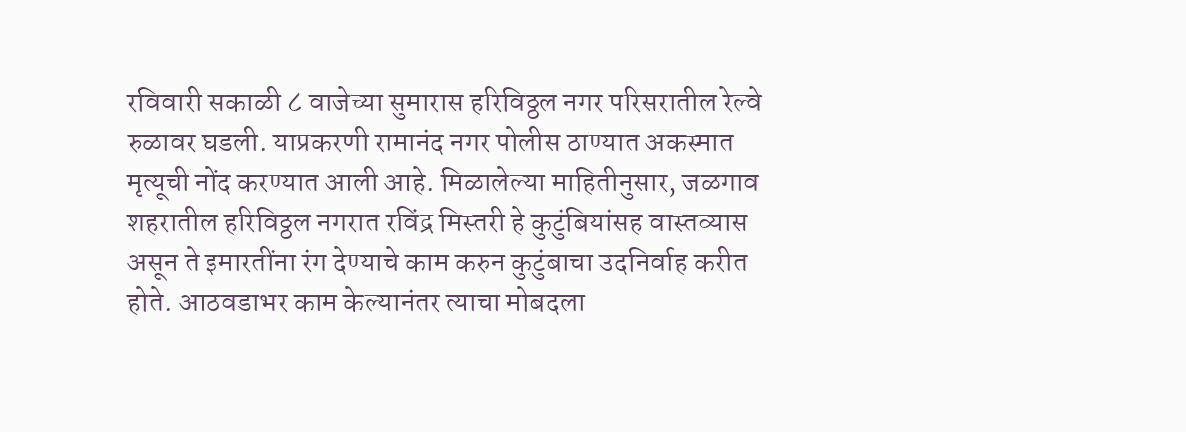रविवारी सकाळी ८ वाजेच्या सुमारास हरिविठ्ठल नगर परिसरातील रेल्वे रुळावर घडली. याप्रकरणी रामानंद नगर पोलीस ठाण्यात अकस्मात मृत्यूची नोंद करण्यात आली आहे. मिळालेल्या माहितीनुसार, जळगाव शहरातील हरिविठ्ठल नगरात रविंद्र मिस्तरी हे कुटुंबियांसह वास्तव्यास असून ते इमारतींना रंग देण्याचे काम करुन कुटुंबाचा उदनिर्वाह करीत होते. आठवडाभर काम केल्यानंतर त्याचा मोबदला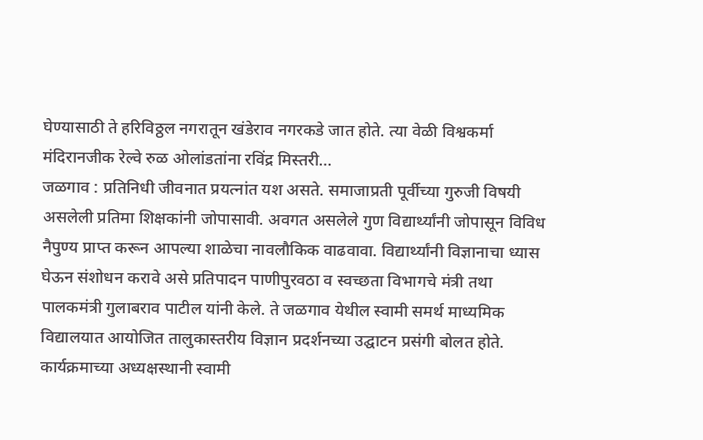घेण्यासाठी ते हरिविठ्ठल नगरातून खंडेराव नगरकडे जात होते. त्या वेळी विश्वकर्मा मंदिरानजीक रेल्वे रुळ ओलांडतांना रविंद्र मिस्तरी…
जळगाव : प्रतिनिधी जीवनात प्रयत्नांत यश असते. समाजाप्रती पूर्वीच्या गुरुजी विषयी असलेली प्रतिमा शिक्षकांनी जोपासावी. अवगत असलेले गुण विद्यार्थ्यांनी जोपासून विविध नैपुण्य प्राप्त करून आपल्या शाळेचा नावलौकिक वाढवावा. विद्यार्थ्यांनी विज्ञानाचा ध्यास घेऊन संशोधन करावे असे प्रतिपादन पाणीपुरवठा व स्वच्छता विभागचे मंत्री तथा पालकमंत्री गुलाबराव पाटील यांनी केले. ते जळगाव येथील स्वामी समर्थ माध्यमिक विद्यालयात आयोजित तालुकास्तरीय विज्ञान प्रदर्शनच्या उद्घाटन प्रसंगी बोलत होते. कार्यक्रमाच्या अध्यक्षस्थानी स्वामी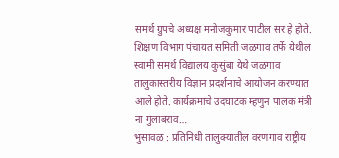समर्थ ग्रुपचे अध्यक्ष मनोजकुमार पाटील सर हे होते. शिक्षण विभाग पंचायत समिती जळगाव तर्फे येथील स्वामी समर्थ विद्यालय कुसुंबा येथे जळगाव तालुकास्तरीय विज्ञान प्रदर्शनाचे आयोजन करण्यात आले होते. कार्यक्रमाचे उदघाटक म्हणुन पालक मंत्री ना गुलाबराव…
भुसावळ : प्रतिनिधी तालुक्यातील वरणगाव राष्ट्रीय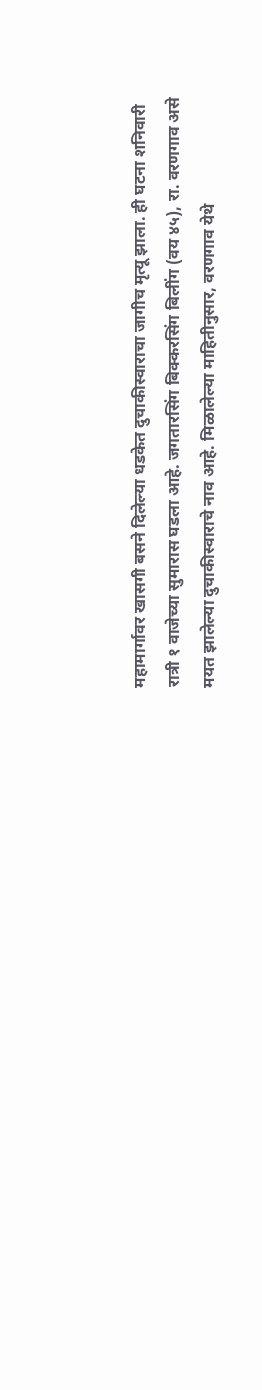महामार्गावर खासगी बसने दिलेल्या धडकेत दुचाकीस्वाराचा जागीच मृत्यू झाला. ही घटना शनिवारी रात्री १ वाजेच्या सुमारास घडला आहे. जगतारसिंग बिक्करसिंग बिलींग (वय ४५), रा. वरणगाव असे मयत झालेल्या दुचाकीस्वाराचे नाव आहे. मिळालेल्या माहितीनुसार, वरणगाव येथे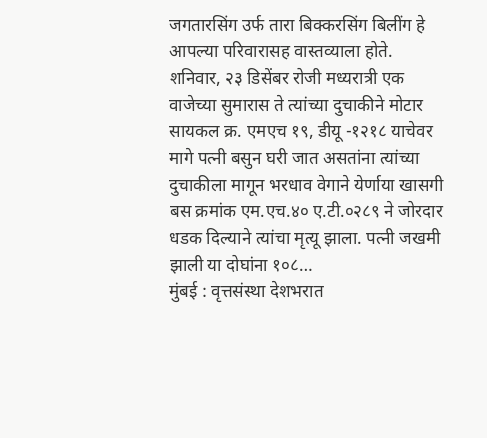जगतारसिंग उर्फ तारा बिक्करसिंग बिलींग हे आपल्या परिवारासह वास्तव्याला होते. शनिवार, २३ डिसेंबर रोजी मध्यरात्री एक वाजेच्या सुमारास ते त्यांच्या दुचाकीने मोटार सायकल क्र. एमएच १९, डीयू -१२१८ याचेवर मागे पत्नी बसुन घरी जात असतांना त्यांच्या दुचाकीला मागून भरधाव वेगाने येर्णाया खासगी बस क्रमांक एम.एच.४० ए.टी.०२८९ ने जोरदार धडक दिल्याने त्यांचा मृत्यू झाला. पत्नी जखमी झाली या दोघांना १०८…
मुंबई : वृत्तसंस्था देशभरात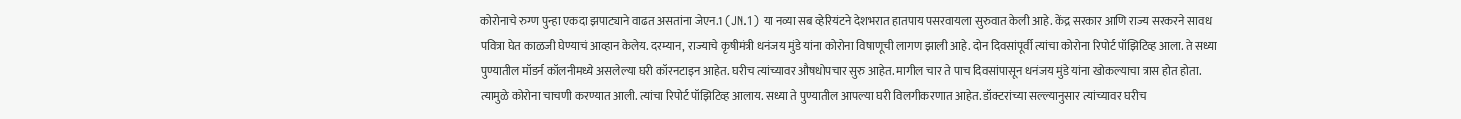कोरोनाचे रुग्ण पुन्हा एकदा झपाट्याने वाढत असतांना जेएन.1 (JN.1) या नव्या सब व्हेरियंटने देशभरात हातपाय पसरवायला सुरुवात केली आहे. केंद्र सरकार आणि राज्य सरकरने सावध पवित्रा घेत काळजी घेण्याचं आव्हान केलेय. दरम्यान, राज्याचे कृषीमंत्री धनंजय मुंडे यांना कोरोना विषाणूची लागण झाली आहे. दोन दिवसांपूर्वी त्यांचा कोरोना रिपोर्ट पॉझिटिव्ह आला. ते सध्या पुण्यातील मॉडर्न कॉलनीमध्ये असलेल्या घरी कॉरनटाइन आहेत. घरीच त्यांच्यावर औषधोपचार सुरु आहेत. मागील चार ते पाच दिवसांपासून धनंजय मुंडे यांना खोकल्याचा त्रास होत होता. त्यामुळे कोरोना चाचणी करण्यात आली. त्यांचा रिपोर्ट पॉझिटिव्ह आलाय. सध्या ते पुण्यातील आपल्या घरी विलगीकरणात आहेत. डॉक्टरांच्या सल्ल्यानुसार त्यांच्यावर घरीच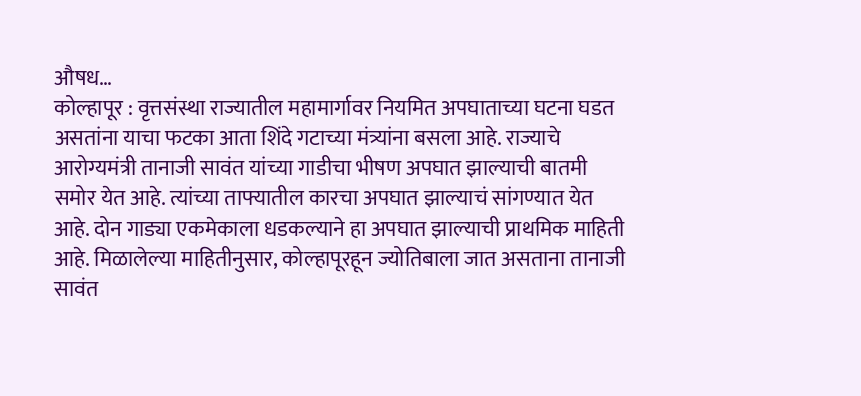औषध…
कोल्हापूर : वृत्तसंस्था राज्यातील महामार्गावर नियमित अपघाताच्या घटना घडत असतांना याचा फटका आता शिंदे गटाच्या मंत्र्यांना बसला आहे. राज्याचे आरोग्यमंत्री तानाजी सावंत यांच्या गाडीचा भीषण अपघात झाल्याची बातमी समोर येत आहे. त्यांच्या ताफ्यातील कारचा अपघात झाल्याचं सांगण्यात येत आहे. दोन गाड्या एकमेकाला धडकल्याने हा अपघात झाल्याची प्राथमिक माहिती आहे. मिळालेल्या माहितीनुसार, कोल्हापूरहून ज्योतिबाला जात असताना तानाजी सावंत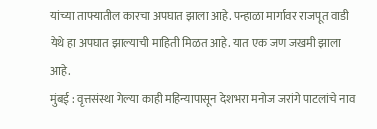यांच्या ताफ्यातील कारचा अपघात झाला आहे. पन्हाळा मार्गावर राजपूत वाडी येथे हा अपघात झाल्याची माहिती मिळत आहे. यात एक जण जखमी झाला आहे.
मुंबई : वृत्तसंस्था गेल्या काही महिन्यापासून देशभरा मनोज जरांगे पाटलांचे नाव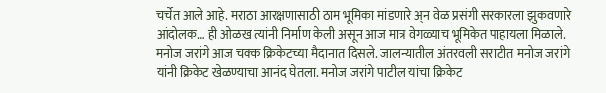चर्चेत आले आहे. मराठा आरक्षणासाठी ठाम भूमिका मांडणारे अ्न वेळ प्रसंगी सरकारला झुकवणारे आंदोलक… ही ओळख त्यांनी निर्माण केली असून आज मात्र वेगळ्याच भूमिकेत पाहायला मिळाले. मनोज जरांगे आज चक्क क्रिकेटच्या मैदानात दिसले. जालन्यातील अंतरवली सराटीत मनोज जरांगे यांनी क्रिकेट खेळण्याचा आनंद घेतला. मनोज जरांगे पाटील यांचा क्रिकेट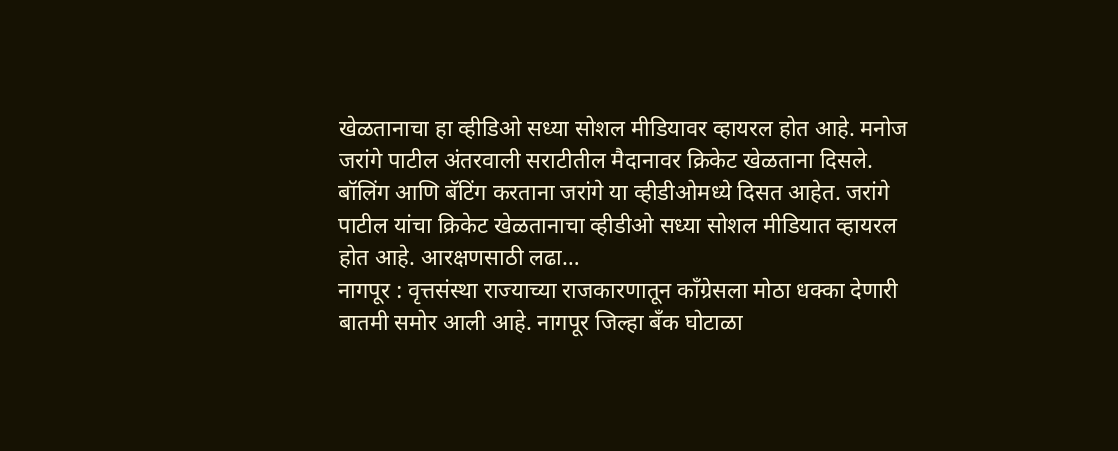खेळतानाचा हा व्हीडिओ सध्या सोशल मीडियावर व्हायरल होत आहे. मनोज जरांगे पाटील अंतरवाली सराटीतील मैदानावर क्रिकेट खेळताना दिसले. बॉलिंग आणि बॅटिंग करताना जरांगे या व्हीडीओमध्ये दिसत आहेत. जरांगे पाटील यांचा क्रिकेट खेळतानाचा व्हीडीओ सध्या सोशल मीडियात व्हायरल होत आहे. आरक्षणसाठी लढा…
नागपूर : वृत्तसंस्था राज्याच्या राजकारणातून कॉंग्रेसला मोठा धक्का देणारी बातमी समोर आली आहे. नागपूर जिल्हा बँक घोटाळा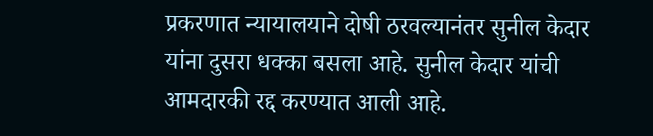प्रकरणात न्यायालयाने दोषी ठरवल्यानंतर सुनील केदार यांना दुसरा धक्का बसला आहे. सुनील केदार यांची आमदारकी रद्द करण्यात आली आहे.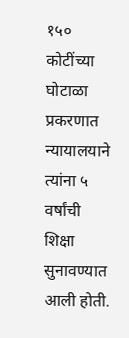१५० कोटींच्या घोटाळा प्रकरणात न्यायालयाने त्यांना ५ वर्षांची शिक्षा सुनावण्यात आली होती.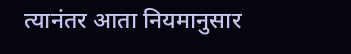त्यानंतर आता नियमानुसार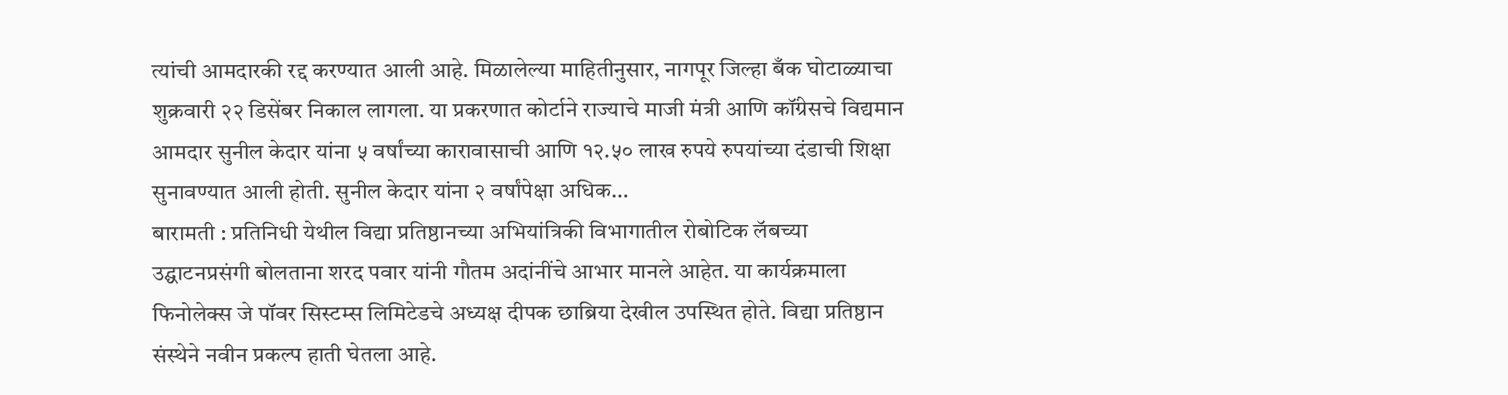त्यांची आमदारकी रद्द करण्यात आली आहे. मिळालेल्या माहितीनुसार, नागपूर जिल्हा बँक घोटाळ्याचा शुक्रवारी २२ डिसेंबर निकाल लागला. या प्रकरणात कोर्टाने राज्याचे माजी मंत्री आणि कॉंग्रेसचे विद्यमान आमदार सुनील केदार यांना ५ वर्षांच्या कारावासाची आणि १२.५० लाख रुपये रुपयांच्या दंडाची शिक्षा सुनावण्यात आली होती. सुनील केदार यांना २ वर्षांपेक्षा अधिक…
बारामती : प्रतिनिधी येथील विद्या प्रतिष्ठानच्या अभियांत्रिकी विभागातील रोबोटिक लॅबच्या उद्घाटनप्रसंगी बोलताना शरद पवार यांनी गौतम अदांनींचे आभार मानले आहेत. या कार्यक्रमाला फिनोलेक्स जे पॉवर सिस्टम्स लिमिटेडचे अध्यक्ष दीपक छाब्रिया देखील उपस्थित होते. विद्या प्रतिष्ठान संस्थेने नवीन प्रकल्प हाती घेतला आहे.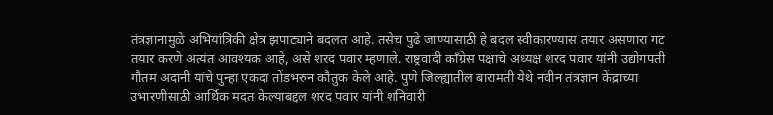तंत्रज्ञानामुळे अभियांत्रिकी क्षेत्र झपाट्याने बदलत आहे. तसेच पुढे जाण्यासाठी हे बदल स्वीकारण्यास तयार असणारा गट तयार करणे अत्यंत आवश्यक आहे, असे शरद पवार म्हणाले. राष्ट्रवादी काँग्रेस पक्षाचे अध्यक्ष शरद पवार यांनी उद्योगपती गौतम अदानी यांचे पुन्हा एकदा तोंडभरुन कौतुक केले आहे. पुणे जिल्ह्यातील बारामती येथे नवीन तंत्रज्ञान केंद्राच्या उभारणीसाठी आर्थिक मदत केल्याबद्दल शरद पवार यांनी शनिवारी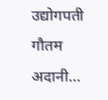उद्योगपती गौतम अदानी…